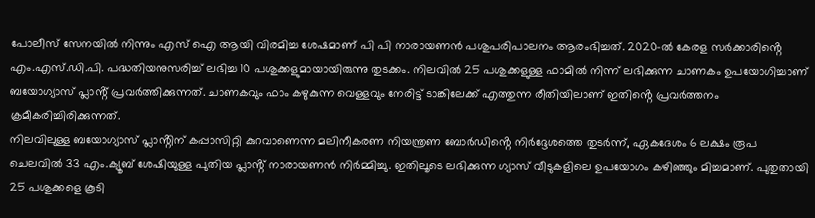പോലീസ് സേനയിൽ നിന്നും എസ് ഐ ആയി വിരമിച്ച ശേഷമാണ് പി പി നാരായണൻ പശുപരിപാലനം ആരംഭിച്ചത്. 2020-ൽ കേരള സർക്കാരിൻ്റെ എം.എസ്.ഡി.പി. പദ്ധതിയനുസരിച്ച് ലഭിച്ച 10 പശുക്കളുമായായിരുന്നു തുടക്കം. നിലവിൽ 25 പശുക്കളുള്ള ഫാമിൽ നിന്ന് ലഭിക്കുന്ന ചാണകം ഉപയോഗിച്ചാണ് ബയോഗ്യാസ് പ്ലാൻ്റ് പ്രവർത്തിക്കുന്നത്. ചാണകവും ഫാം കഴുകുന്ന വെള്ളവും നേരിട്ട് ടാങ്കിലേക്ക് എത്തുന്ന രീതിയിലാണ് ഇതിൻ്റെ പ്രവർത്തനം ക്രമീകരിച്ചിരിക്കുന്നത്.
നിലവിലുള്ള ബയോഗ്യാസ് പ്ലാൻ്റിന് കപ്പാസിറ്റി കുറവാണെന്ന മലിനീകരണ നിയന്ത്രണ ബോർഡിൻ്റെ നിർദ്ദേശത്തെ തുടർന്ന്, ഏകദേശം 6 ലക്ഷം രൂപ ചെലവിൽ 33 എം.ക്യൂബ് ശേഷിയുള്ള പുതിയ പ്ലാൻ്റ് നാരായണൻ നിർമ്മിച്ചു. ഇതിലൂടെ ലഭിക്കുന്ന ഗ്യാസ് വീടുകളിലെ ഉപയോഗം കഴിഞ്ഞും മിച്ചമാണ്. പുതുതായി 25 പശുക്കളെ കൂടി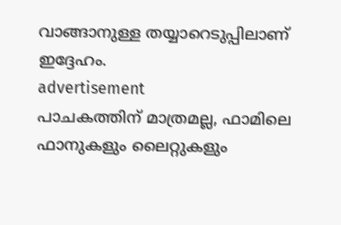വാങ്ങാനുള്ള തയ്യാറെടുപ്പിലാണ് ഇദ്ദേഹം.
advertisement
പാചകത്തിന് മാത്രമല്ല, ഫാമിലെ ഫാനുകളും ലൈറ്റുകളും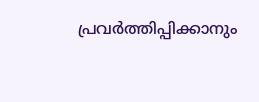പ്രവർത്തിപ്പിക്കാനും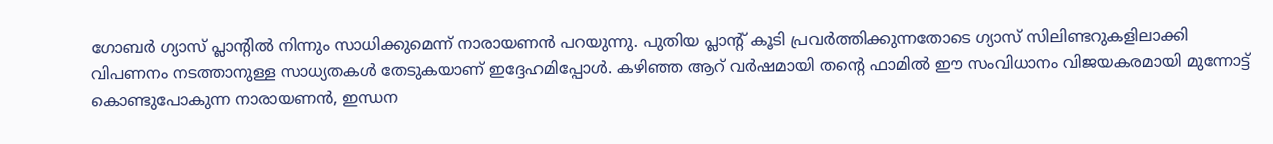ഗോബർ ഗ്യാസ് പ്ലാൻ്റിൽ നിന്നും സാധിക്കുമെന്ന് നാരായണൻ പറയുന്നു. പുതിയ പ്ലാൻ്റ് കൂടി പ്രവർത്തിക്കുന്നതോടെ ഗ്യാസ് സിലിണ്ടറുകളിലാക്കി വിപണനം നടത്താനുള്ള സാധ്യതകൾ തേടുകയാണ് ഇദ്ദേഹമിപ്പോൾ. കഴിഞ്ഞ ആറ് വർഷമായി തൻ്റെ ഫാമിൽ ഈ സംവിധാനം വിജയകരമായി മുന്നോട്ട് കൊണ്ടുപോകുന്ന നാരായണൻ, ഇന്ധന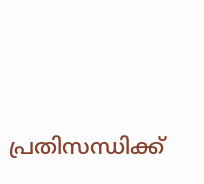പ്രതിസന്ധിക്ക്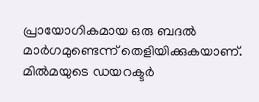പ്രായോഗികമായ ഒരു ബദൽ മാർഗമുണ്ടെന്ന് തെളിയിക്കുകയാണ്. മിൽമയുടെ ഡയറക്ടർ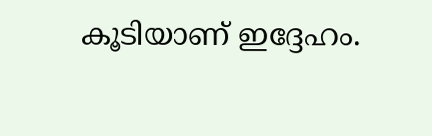കൂടിയാണ് ഇദ്ദേഹം.